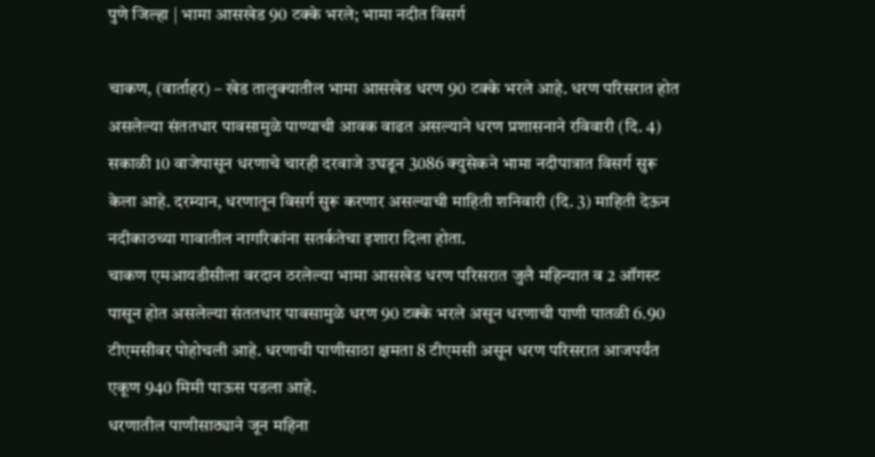पुणे जिल्हा | भामा आसखेड 90 टक्के भरले; भामा नदीत विसर्ग

चाकण, (वार्ताहर) – खेड तालुक्यातील भामा आसखेड धरण 90 टक्के भरले आहे. धरण परिसरात होत असलेल्या संततधार पावसामुळे पाण्याची आवक वाढत असल्याने धरण प्रशासनाने रविवारी (दि. 4) सकाळी 10 वाजेपासून धरणाचे चारही दरवाजे उघडून 3086 क्युसेकने भामा नदीपात्रात विसर्ग सुरू केला आहे. दरम्यान, धरणातून विसर्ग सुरू करणार असल्याची माहिती शनिवारी (दि. 3) माहिती देऊन नदीकाठच्या गावातील नागरिकांना सतर्कतेचा इशारा दिला होता.
चाकण एमआयडीसीला वरदान ठरलेल्या भामा आसखेड धरण परिसरात जुलै महिन्यात व 2 ऑगस्ट पासून होत असलेल्या संततधार पावसामुळे धरण 90 टक्के भरले असून धरणाची पाणी पातळी 6.90 टीएमसीवर पोहोचली आहे. धरणाची पाणीसाठा क्षमता 8 टीएमसी असून धरण परिसरात आजपर्यंत एकूण 940 मिमी पाऊस पडला आहे.
धरणातील पाणीसाठ्याने जून महिना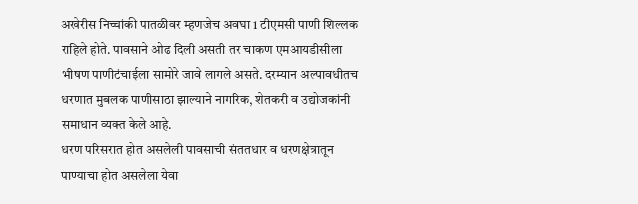अखेरीस निच्चांकी पातळीवर म्हणजेच अवघा 1 टीएमसी पाणी शिल्लक राहिले होते. पावसाने ओढ दिली असती तर चाकण एमआयडीसीला भीषण पाणीटंचाईला सामोरे जावे लागले असते. दरम्यान अल्पावधीतच धरणात मुबलक पाणीसाठा झाल्याने नागरिक, शेतकरी व उद्योजकांनी समाधान व्यक्त केले आहे.
धरण परिसरात होत असलेली पावसाची संततधार व धरणक्षेत्रातून पाण्याचा होत असलेला येवा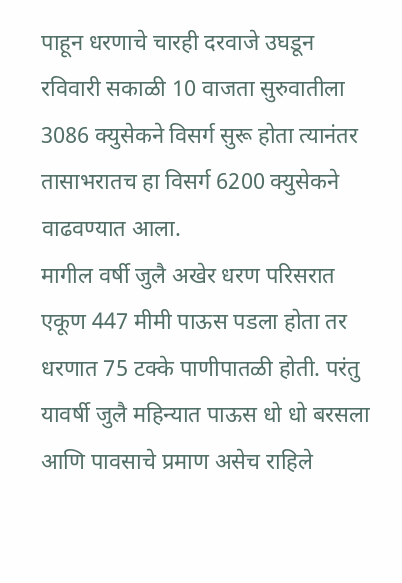पाहून धरणाचे चारही दरवाजे उघडून रविवारी सकाळी 10 वाजता सुरुवातीला 3086 क्युसेकने विसर्ग सुरू होता त्यानंतर तासाभरातच हा विसर्ग 6200 क्युसेकने वाढवण्यात आला.
मागील वर्षी जुलै अखेर धरण परिसरात एकूण 447 मीमी पाऊस पडला होता तर धरणात 75 टक्के पाणीपातळी होती. परंतु यावर्षी जुलै महिन्यात पाऊस धो धो बरसला आणि पावसाचे प्रमाण असेच राहिले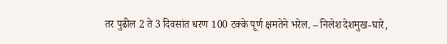तर पुढील 2 ते 3 दिवसांत धरण 100 टक्के पूर्ण क्षमतेने भरेल. – निलेश देशमुख-घारे,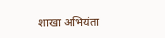शाखा अभियंता